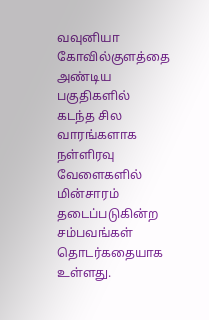வவுனியா கோவில்குளத்தை அண்டிய பகுதிகளில் கடந்த சில வாரங்களாக நள்ளிரவு வேளைகளில் மின்சாரம் தடைப்படுகின்ற சம்பவங்கள் தொடர்கதையாக உள்ளது.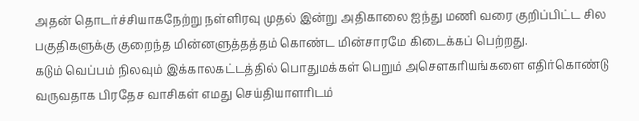அதன் தொடர்ச்சியாகநேற்று நள்ளிரவு முதல் இன்று அதிகாலை ஐந்து மணி வரை குறிப்பிட்ட சில பகுதிகளுக்கு குறைந்த மின்னளுத்தத்தம் கொண்ட மின்சாரமே கிடைக்கப் பெற்றது.
கடும் வெப்பம் நிலவும் இக்காலகட்டத்தில் பொதுமக்கள் பெறும் அசௌகரியங்களை எதிர்கொண்டு வருவதாக பிரதேச வாசிகள் எமது செய்தியாளரிடம்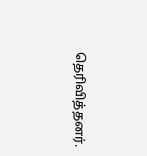தெரிவித்தனர்.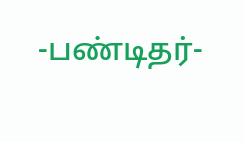-பண்டிதர்-